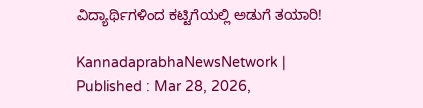ವಿದ್ಯಾರ್ಥಿಗಳಿಂದ ಕಟ್ಟಿಗೆಯಲ್ಲಿ ಅಡುಗೆ ತಯಾರಿ!

KannadaprabhaNewsNetwork |
Published : Mar 28, 2026,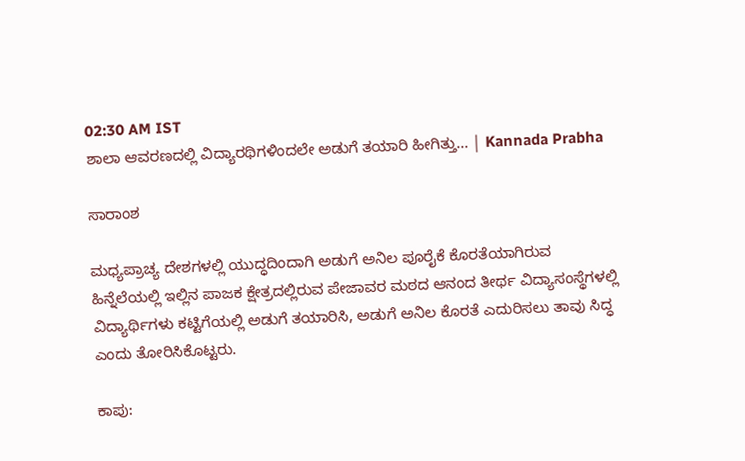02:30 AM IST
ಶಾಲಾ ಆವರಣದಲ್ಲಿ ವಿದ್ಯಾರಥಿಗಳಿಂದಲೇ ಅಡುಗೆ ತಯಾರಿ ಹೀಗಿತ್ತು... | Kannada Prabha

ಸಾರಾಂಶ

ಮಧ್ಯಪ್ರಾಚ್ಯ ದೇಶಗಳಲ್ಲಿ ಯುದ್ಧದಿಂದಾಗಿ ಅಡುಗೆ ಅನಿಲ ಪೂರೈಕೆ ಕೊರತೆಯಾಗಿರುವ ಹಿನ್ನೆಲೆಯಲ್ಲಿ ಇಲ್ಲಿನ ಪಾಜಕ ಕ್ಷೇತ್ರದಲ್ಲಿರುವ ಪೇಜಾವರ ಮಠದ ಆನಂದ ತೀರ್ಥ ವಿದ್ಯಾಸಂಸ್ಥೆಗಳ‍ಲ್ಲಿ ವಿದ್ಯಾರ್ಥಿಗಳು ಕಟ್ಟಿಗೆಯಲ್ಲಿ ಅಡುಗೆ ತಯಾರಿಸಿ, ಅಡುಗೆ ಅನಿಲ ಕೊರತೆ ಎದುರಿಸಲು ತಾವು ಸಿದ್ಧ ಎಂದು ತೋರಿಸಿಕೊಟ್ಟರು.

ಕಾಪು: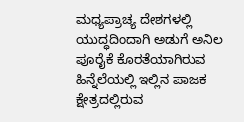ಮಧ್ಯಪ್ರಾಚ್ಯ ದೇಶಗಳಲ್ಲಿ ಯುದ್ಧದಿಂದಾಗಿ ಅಡುಗೆ ಅನಿಲ ಪೂರೈಕೆ ಕೊರತೆಯಾಗಿರುವ ಹಿನ್ನೆಲೆಯಲ್ಲಿ ಇಲ್ಲಿನ ಪಾಜಕ ಕ್ಷೇತ್ರದಲ್ಲಿರುವ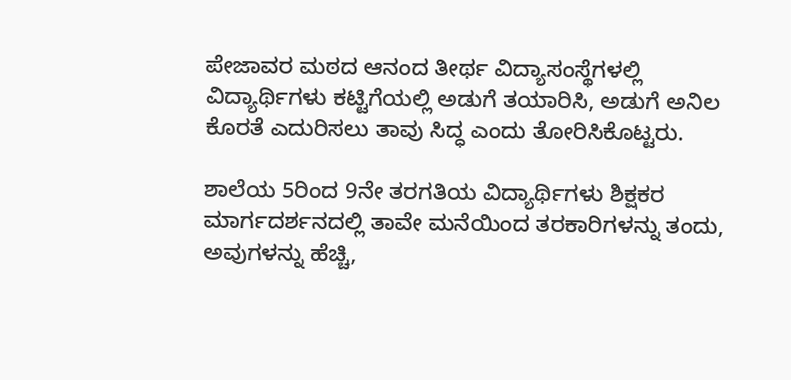ಪೇಜಾವರ ಮಠದ ಆನಂದ ತೀರ್ಥ ವಿದ್ಯಾಸಂಸ್ಥೆಗಳ‍ಲ್ಲಿ ವಿದ್ಯಾರ್ಥಿಗಳು ಕಟ್ಟಿಗೆಯಲ್ಲಿ ಅಡುಗೆ ತಯಾರಿಸಿ, ಅಡುಗೆ ಅನಿಲ ಕೊರತೆ ಎದುರಿಸಲು ತಾವು ಸಿದ್ಧ ಎಂದು ತೋರಿಸಿಕೊಟ್ಟರು.

ಶಾಲೆಯ 5ರಿಂದ 9ನೇ ತರಗತಿಯ ವಿದ್ಯಾರ್ಥಿಗಳು ಶಿಕ್ಷಕರ ಮಾರ್ಗದರ್ಶನದಲ್ಲಿ ತಾವೇ ಮನೆಯಿಂದ ತರಕಾರಿಗಳನ್ನು ತಂದು, ಅವುಗಳನ್ನು ಹೆಚ್ಚಿ,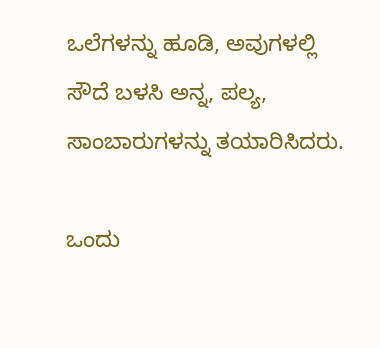ಒಲೆಗಳ‍ನ್ನು ಹೂಡಿ, ಅವುಗಳಲ್ಲಿ ಸೌದೆ ಬಳಸಿ ಅನ್ನ, ಪಲ್ಯ, ಸಾಂಬಾರುಗಳನ್ನು ತಯಾರಿಸಿದರು.

ಒಂದು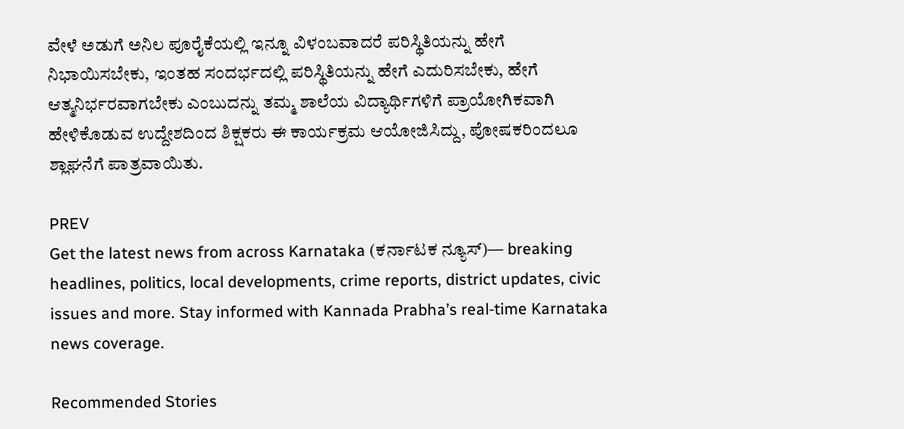ವೇಳೆ ಅಡುಗೆ ಅನಿಲ ಪೂರೈಕೆಯಲ್ಲಿ ಇನ್ನೂ ವಿಳಂಬವಾದರೆ ಪರಿಸ್ಥಿತಿಯನ್ನು ಹೇಗೆ ನಿಭಾಯಿಸಬೇಕು, ಇಂತಹ ಸಂದರ್ಭದಲ್ಲಿ ಪರಿಸ್ಥಿತಿಯನ್ನು ಹೇಗೆ ಎದುರಿಸಬೇಕು, ಹೇಗೆ ಆತ್ಮನಿರ್ಭರವಾಗಬೇಕು ಎಂಬುದನ್ನು ತಮ್ಮ ಶಾಲೆಯ ವಿದ್ಯಾರ್ಥಿಗಳಿಗೆ ಪ್ರಾಯೋಗಿಕವಾಗಿ ಹೇಳಿಕೊಡುವ ಉದ್ದೇಶದಿಂದ ಶಿಕ್ಷಕರು ಈ ಕಾರ್ಯಕ್ರಮ ಆಯೋಜಿಸಿದ್ದು, ಪೋಷಕರಿಂದಲೂ ಶ್ಲಾಘನೆಗೆ ಪಾತ್ರವಾಯಿತು.

PREV
Get the latest news from across Karnataka (ಕರ್ನಾಟಕ ನ್ಯೂಸ್)— breaking headlines, politics, local developments, crime reports, district updates, civic issues and more. Stay informed with Kannada Prabha’s real‑time Karnataka news coverage.

Recommended Stories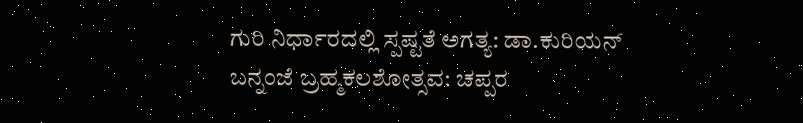ಗುರಿ ನಿರ್ಧಾರದಲ್ಲಿ ಸ್ಪಷ್ಟತೆ ಅಗತ್ಯ: ಡಾ.ಕುರಿಯನ್‌
ಬನ್ನಂಜೆ ಬ್ರಹ್ಮಕಲಶೋತ್ಸವ: ಚಪ್ಪರ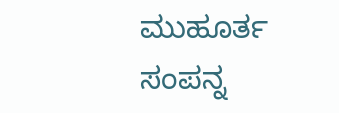ಮುಹೂರ್ತ ಸಂಪನ್ನ